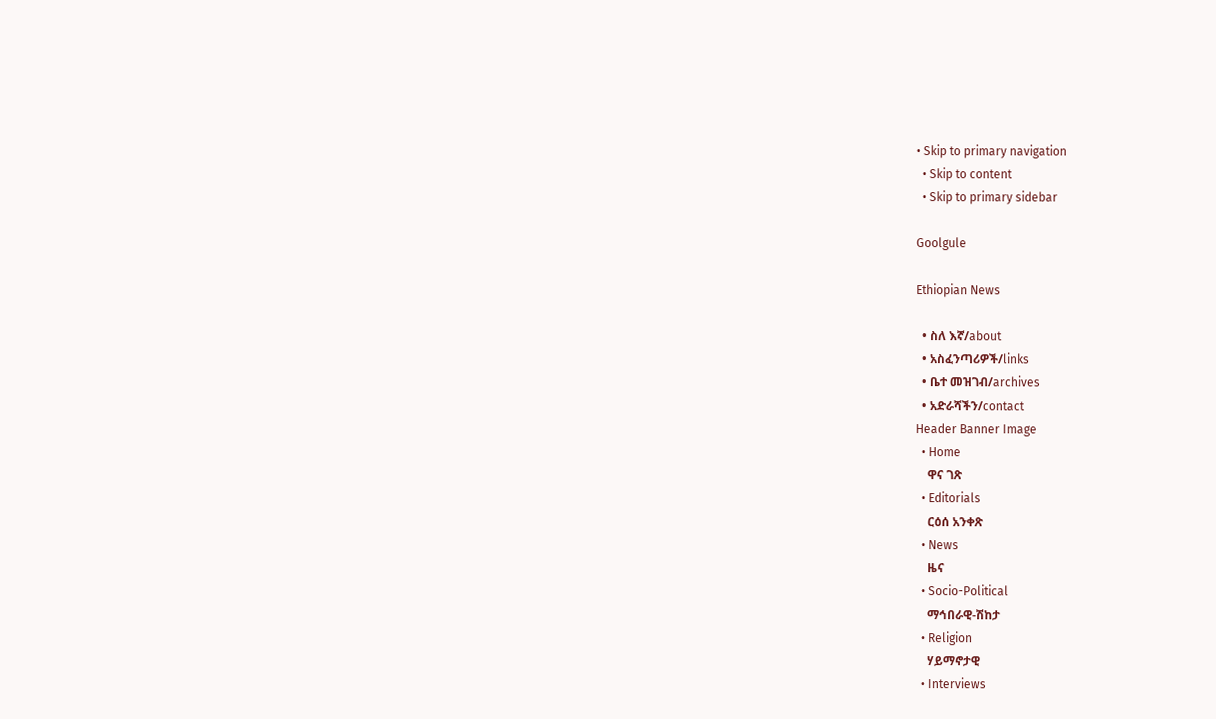• Skip to primary navigation
  • Skip to content
  • Skip to primary sidebar

Goolgule

Ethiopian News

  • ስለ እኛ/about
  • አስፈንጣሪዎች/links
  • ቤተ መዝገብ/archives
  • አድራሻችን/contact
Header Banner Image
  • Home
    ዋና ገጽ
  • Editorials
    ርዕሰ አንቀጽ
  • News
    ዜና
  • Socio-Political
    ማኅበራዊ-ሽከታ
  • Religion
    ሃይማኖታዊ
  • Interviews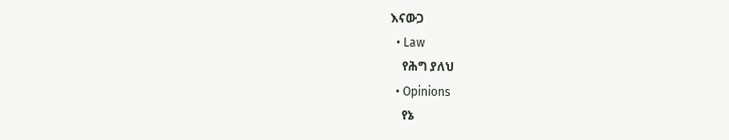እናውጋ
  • Law
    የሕግ ያለህ
  • Opinions
    የኔ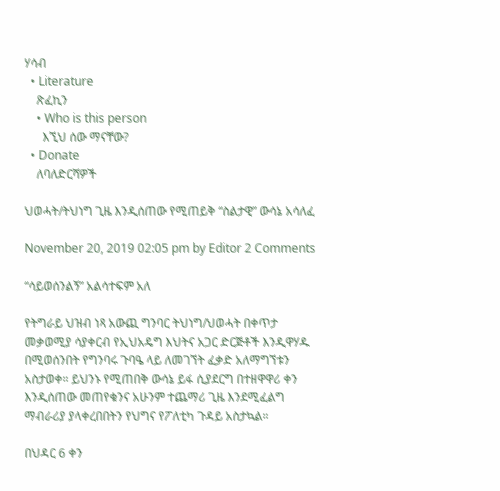ሃሳብ
  • Literature
    ጽፈኪን
    • Who is this person
      እኚህ ሰው ማናቸው?
  • Donate
    ለባለድርሻዎች

ህወሓት/ትህነግ ጊዜ እንዲሰጠው የሚጠይቅ “ስልታዊ” ውሳኔ አሳለፈ

November 20, 2019 02:05 pm by Editor 2 Comments

“ሳይወሰንልኝ” አልሳተፍም አለ

የትግራይ ህዝብ ነጻ አውጪ ግንባር ትህነግ/ህወሓት በቀጥታ መቃወሚያ ሳያቀርብ የኢህአዴግ እህትና አጋር ድርጅቶች እንዲዋሃዱ በሚወሰንበት የግንባሩ ጉባዔ ላይ ለመገኘት ፈቃድ አለማግኘቱን አስታወቀ። ይህንኑ የሚጠበቅ ውሳኔ ይፋ ሲያደርግ በተዘዋዋሪ ቀን እንዲሰጠው መጠየቁንና አሁንም ተጨማሪ ጊዜ እንደሚፈልግ ማብራሪያ ያላቀረበበትን የህግና የፖለቲካ ጉዳይ አስታኳል።

በህዳር 6 ቀን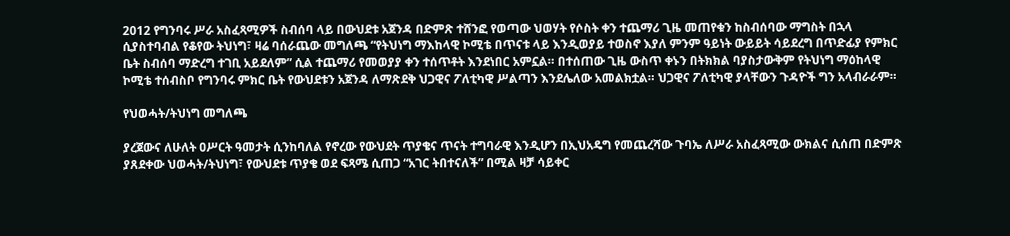2012 የግንባሩ ሥራ አስፈጻሚዎች ስብሰባ ላይ በውህደቱ አጀንዳ በድምጽ ተሸንፎ የወጣው ህወሃት የሶስት ቀን ተጨማሪ ጊዜ መጠየቁን ከስብሰባው ማግስት በኋላ ሲያስተባብል የቆየው ትህነግ፣ ዛሬ ባሰራጨው መግለጫ “የትህነግ ማእከላዊ ኮሚቴ በጥናቱ ላይ እንዲወያይ ተወስኖ እያለ ምንም ዓይነት ውይይት ሳይደረግ በጥድፊያ የምክር ቤት ስብሰባ ማድረግ ተገቢ አይደለም” ሲል ተጨማሪ የመወያያ ቀን ተሰጥቶት እንደነበር አምኗል። በተሰጠው ጊዜ ውስጥ ቀኑን በትክክል ባያስታውቅም የትህነግ ማዕከላዊ ኮሚቴ ተሰብስቦ የግንባሩ ምክር ቤት የውህደቱን አጀንዳ ለማጽደቅ ህጋዊና ፖለቲካዊ ሥልጣን እንደሌለው አመልክቷል። ህጋዊና ፖለቲካዊ ያላቸውን ጉዳዮች ግን አላብራራም።

የህወሓት/ትህነግ መግለጫ

ያረጀውና ለሁለት ዐሥርት ዓመታት ሲንከባለል የኖረው የውህደት ጥያቄና ጥናት ተግባራዊ እንዲሆን በኢህአዴግ የመጨረሻው ጉባኤ ለሥራ አስፈጻሚው ውክልና ሲሰጠ በድምጽ ያጸደቀው ህወሓት/ትህነግ፣ የውህደቱ ጥያቄ ወደ ፍጻሜ ሲጠጋ “አገር ትበተናለች” በሚል ዛቻ ሳይቀር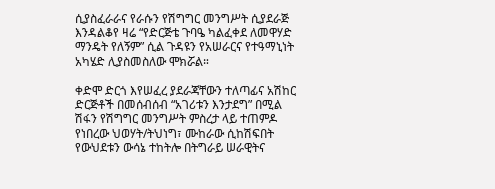ሲያስፈራራና የራሱን የሽግግር መንግሥት ሲያደራጅ እንዳልቆየ ዛሬ “የድርጅቴ ጉባዔ ካልፈቀደ ለመዋሃድ ማንዴት የለኝም” ሲል ጉዳዩን የአሠራርና የተዓማኒነት አካሄድ ሊያስመስለው ሞክሯል።

ቀድሞ ድርጎ እየሠፈረ ያደራጃቸውን ተለጣፊና አሽከር ድርጅቶች በመሰብሰብ “አገሪቱን እንታደግ” በሚል ሽፋን የሽግግር መንግሥት ምስረታ ላይ ተጠምዶ የነበረው ህወሃት/ትህነግ፣ ሙከራው ሲከሽፍበት የውህደቱን ውሳኔ ተከትሎ በትግራይ ሠራዊትና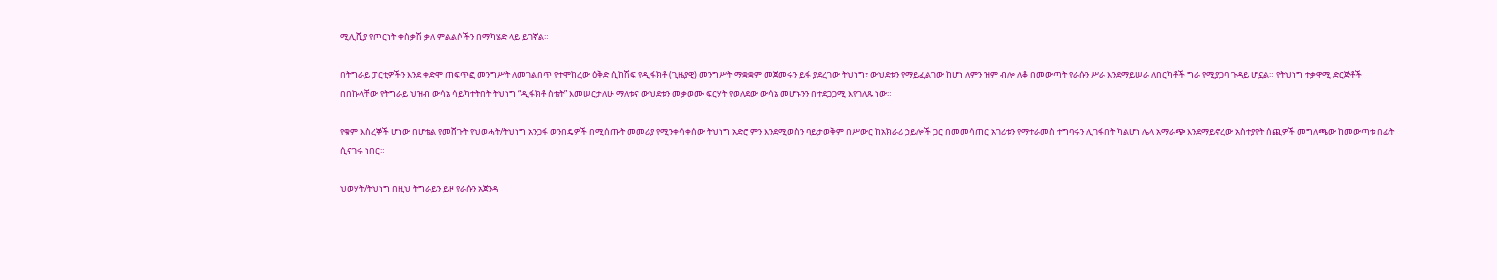ሚሊሺያ የጦርነት ቀስቃሽ ቃለ ምልልሶችን በማካሄድ ላይ ይገኛል።

በትግራይ ፓርቲዎችን እንደ ቀድሞ ጠፍጥፎ መንግሥት ለመገልበጥ የተሞከረው ዕቅድ ሲከሽፍ የዲፋክቶ (ጊዜያዊ) መንግሥት ማቋቋም መጀመሩን ይፋ ያደረገው ትህነግ፣ ውህደቱን የማይፈልገው ከሆነ ለምን ዝም ብሎ ለቆ በመውጣት የራሱን ሥራ እንደማይሠራ ለበርካቶች ግራ የሚያጋባ ጉዳይ ሆኗል። የትህነግ ተቃዋሚ ድርጅቶች በበኩላቸው የትግራይ ህዝብ ውሳኔ ሳይካተትበት ትህነግ “ዲፋክቶ ስቴት” እመሠርታለሁ ማለቱና ውህደቱን መቃወሙ ፍርሃት የወለደው ውሳኔ መሆኑንን በተደጋጋሚ እየገለጹ ነው።

የቁም እስረኞች ሆነው በሆቴል የመሸጉት የህወሓት/ትህነግ አንጋፋ ወንበዴዎች በሚሰጡት መመሪያ የሚንቀሳቀሰው ትህነግ አድሮ ምን እንደሚወስን ባይታወቅም በሥውር ከአክራሪ ኃይሎች ጋር በመመሳጠር አገሪቱን የማተራመስ ተግባሩን ሊገፋበት ካልሆነ ሌላ አማራጭ እንደማይኖረው አስተያየት ሰጪዎች መግለጫው ከመውጣቱ በፊት ሲናገሩ ነበር።

ህወሃት/ትህነግ በዚህ ትግራይን ይዞ የራሱን አጀንዳ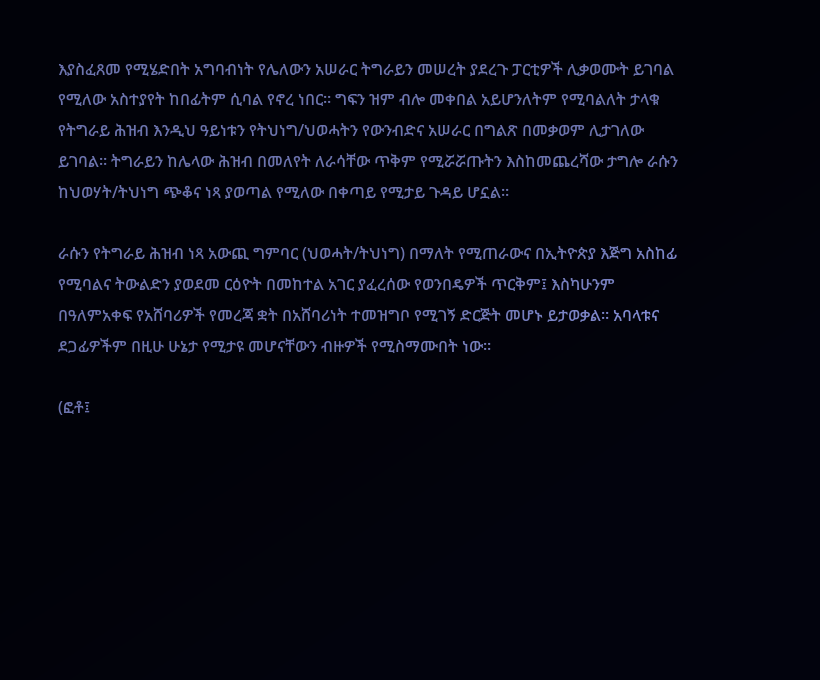እያስፈጸመ የሚሄድበት አግባብነት የሌለውን አሠራር ትግራይን መሠረት ያደረጉ ፓርቲዎች ሊቃወሙት ይገባል የሚለው አስተያየት ከበፊትም ሲባል የኖረ ነበር። ግፍን ዝም ብሎ መቀበል አይሆንለትም የሚባልለት ታላቁ የትግራይ ሕዝብ እንዲህ ዓይነቱን የትህነግ/ህወሓትን የውንብድና አሠራር በግልጽ በመቃወም ሊታገለው ይገባል። ትግራይን ከሌላው ሕዝብ በመለየት ለራሳቸው ጥቅም የሚሯሯጡትን እስከመጨረሻው ታግሎ ራሱን ከህወሃት/ትህነግ ጭቆና ነጻ ያወጣል የሚለው በቀጣይ የሚታይ ጉዳይ ሆኗል።

ራሱን የትግራይ ሕዝብ ነጻ አውጪ ግምባር (ህወሓት/ትህነግ) በማለት የሚጠራውና በኢትዮጵያ እጅግ አስከፊ የሚባልና ትውልድን ያወደመ ርዕዮት በመከተል አገር ያፈረሰው የወንበዴዎች ጥርቅም፤ እስካሁንም በዓለምአቀፍ የአሸባሪዎች የመረጃ ቋት በአሸባሪነት ተመዝግቦ የሚገኝ ድርጅት መሆኑ ይታወቃል። አባላቱና ደጋፊዎችም በዚሁ ሁኔታ የሚታዩ መሆናቸውን ብዙዎች የሚስማሙበት ነው።

(ፎቶ፤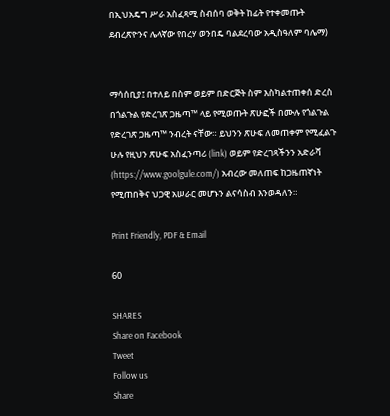በኢህአዴግ ሥራ አስፈጻሚ ስብሰባ ወቅት ከፊት የተቀመጡት ደብረጽዮንና ሌላኛው የበረሃ ወንበዴ ባልደረባው አዲስዓለም ባሌማ)


ማሳሰቢያ፤ በተለይ በስም ወይም በድርጅት ስም እስካልተጠቀሰ ድረስ በጎልጉል የድረገጽ ጋዜጣ™ ላይ የሚወጡት ጽሁፎች በሙሉ የጎልጉል የድረገጽ ጋዜጣ™ ንብረት ናቸው። ይህንን ጽሁፍ ለመጠቀም የሚፈልጉ ሁሉ የዚህን ጽሁፍ አስፈንጣሪ (link) ወይም የድረገጻችንን አድራሻ (https://www.goolgule.com/) አብረው መለጠፍ ከጋዜጠኛነት የሚጠበቅና ህጋዊ አሠራር መሆኑን ልናሳስብ እንወዳለን።

Print Friendly, PDF & Email

60

SHARES
Share on Facebook
Tweet
Follow us
Share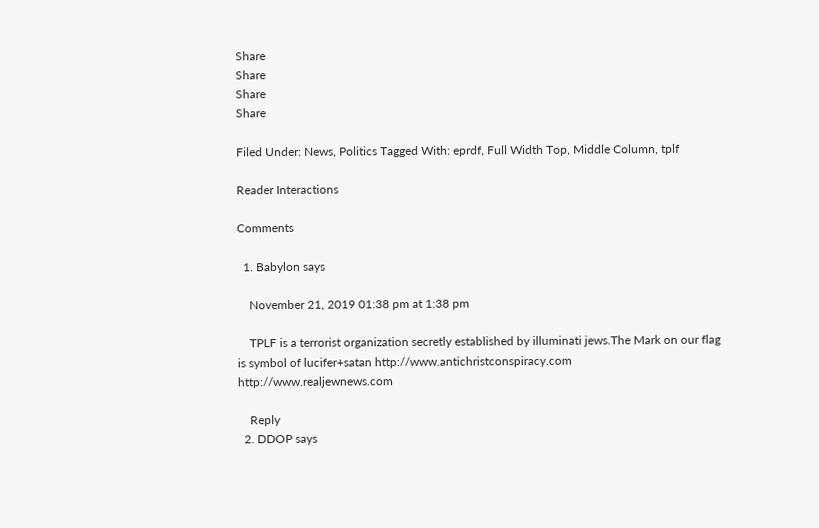Share
Share
Share
Share

Filed Under: News, Politics Tagged With: eprdf, Full Width Top, Middle Column, tplf

Reader Interactions

Comments

  1. Babylon says

    November 21, 2019 01:38 pm at 1:38 pm

    TPLF is a terrorist organization secretly established by illuminati jews.The Mark on our flag is symbol of lucifer+satan http://www.antichristconspiracy.com http://www.realjewnews.com

    Reply
  2. DDOP says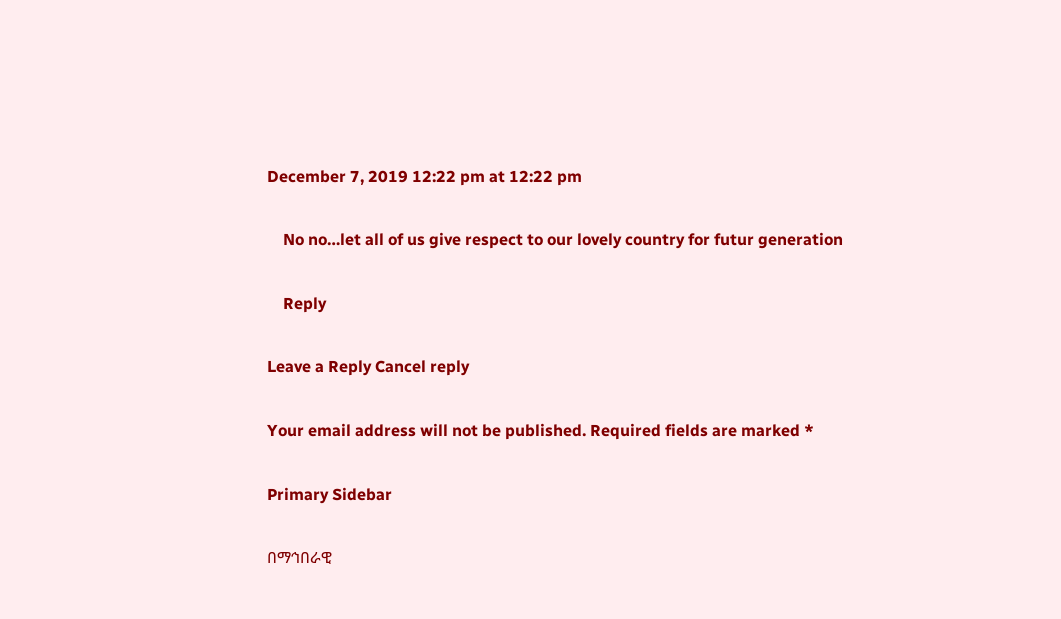December 7, 2019 12:22 pm at 12:22 pm

    No no…let all of us give respect to our lovely country for futur generation

    Reply

Leave a Reply Cancel reply

Your email address will not be published. Required fields are marked *

Primary Sidebar

በማኅበራዊ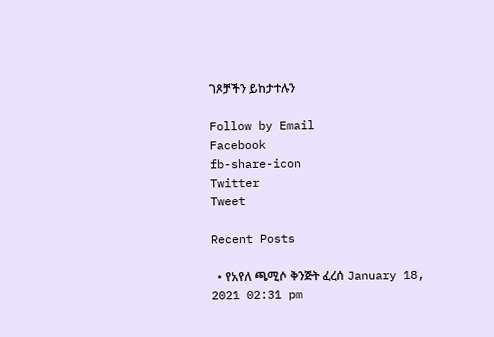ገጾቻችን ይከታተሉን

Follow by Email
Facebook
fb-share-icon
Twitter
Tweet

Recent Posts

  • የአየለ ጫሚሶ ቅንጅት ፈረሰ January 18, 2021 02:31 pm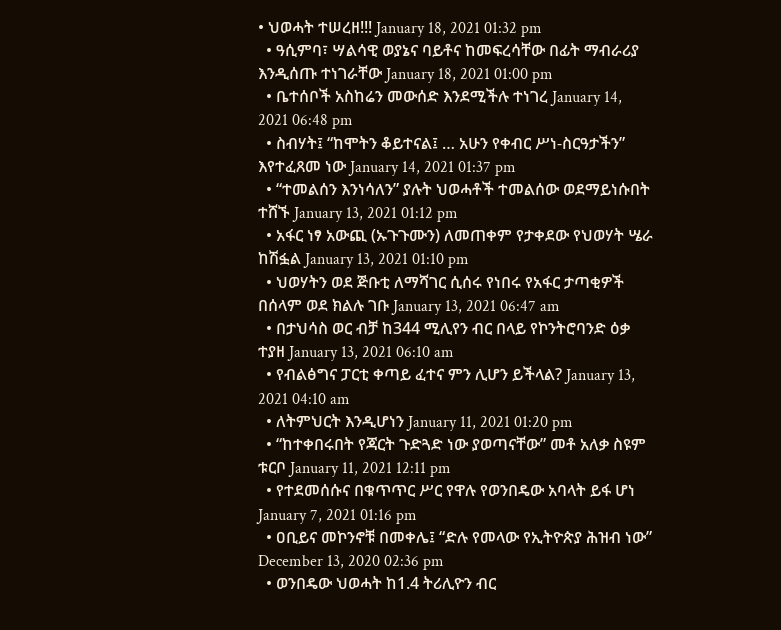• ህወሓት ተሠረዘ!!! January 18, 2021 01:32 pm
  • ዓሲምባ፣ ሣልሳዊ ወያኔና ባይቶና ከመፍረሳቸው በፊት ማብራሪያ እንዲሰጡ ተነገራቸው January 18, 2021 01:00 pm
  • ቤተሰቦች አስከሬን መውሰድ እንደሚችሉ ተነገረ January 14, 2021 06:48 pm
  • ስብሃት፤ “ከሞትን ቆይተናል፤ … አሁን የቀብር ሥነ-ስርዓታችን” እየተፈጸመ ነው January 14, 2021 01:37 pm
  • “ተመልሰን እንነሳለን” ያሉት ህወሓቶች ተመልሰው ወደማይነሱበት ተሸኙ January 13, 2021 01:12 pm
  • አፋር ነፃ አውጪ (ኡጉጉሙን) ለመጠቀም የታቀደው የህወሃት ሤራ ከሽፏል January 13, 2021 01:10 pm
  • ህወሃትን ወደ ጅቡቲ ለማሻገር ሲሰሩ የነበሩ የአፋር ታጣቂዎች በሰላም ወደ ክልሉ ገቡ January 13, 2021 06:47 am
  • በታህሳስ ወር ብቻ ከ344 ሚሊየን ብር በላይ የኮንትሮባንድ ዕቃ ተያዘ January 13, 2021 06:10 am
  • የብልፅግና ፓርቲ ቀጣይ ፈተና ምን ሊሆን ይችላል? January 13, 2021 04:10 am
  • ለትምህርት እንዲሆነን January 11, 2021 01:20 pm
  • “ከተቀበሩበት የጃርት ጉድጓድ ነው ያወጣናቸው” መቶ አለቃ ስዩም ቱርቦ January 11, 2021 12:11 pm
  • የተደመሰሱና በቁጥጥር ሥር የዋሉ የወንበዴው አባላት ይፋ ሆነ January 7, 2021 01:16 pm
  • ዐቢይና መኮንኖቹ በመቀሌ፤ “ድሉ የመላው የኢትዮጵያ ሕዝብ ነው” December 13, 2020 02:36 pm
  • ወንበዴው ህወሓት ከ1.4 ትሪሊዮን ብር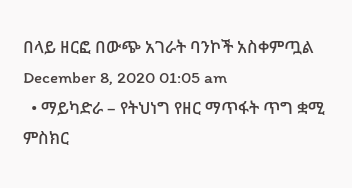በላይ ዘርፎ በውጭ አገራት ባንኮች አስቀምጧል December 8, 2020 01:05 am
  • ማይካድራ – የትህነግ የዘር ማጥፋት ጥግ ቋሚ ምስክር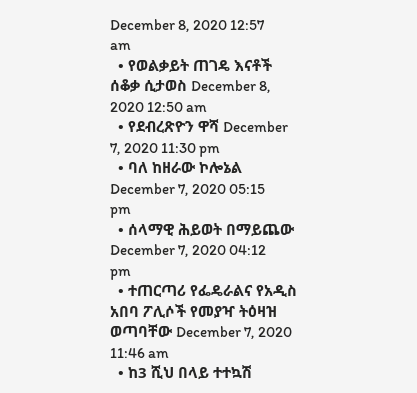December 8, 2020 12:57 am
  • የወልቃይት ጠገዴ እናቶች ሰቆቃ ሲታወስ December 8, 2020 12:50 am
  • የደብረጽዮን ዋሻ December 7, 2020 11:30 pm
  • ባለ ከዘራው ኮሎኔል December 7, 2020 05:15 pm
  • ሰላማዊ ሕይወት በማይጨው December 7, 2020 04:12 pm
  • ተጠርጣሪ የፌዴራልና የአዲስ አበባ ፖሊሶች የመያዣ ትዕዛዝ ወጣባቸው December 7, 2020 11:46 am
  • ከ3 ሺህ በላይ ተተኳሽ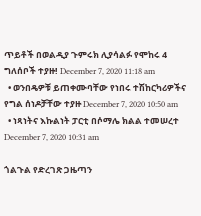ጥይቶች በወልዲያ ጉምሩክ ሊያሳልፉ የሞከሩ 4 ግለሰቦች ተያዙ! December 7, 2020 11:18 am
  • ወንበዴዎቹ ይጠቀሙባቸው የነበሩ ተሽከርካሪዎችና የግል ሰነዶቻቸው ተያዙ December 7, 2020 10:50 am
  • ነጻነትና እኩልነት ፓርቲ በሶማሌ ክልል ተመሠረተ December 7, 2020 10:31 am

ጎልጉል የድረገጽ ጋዜጣን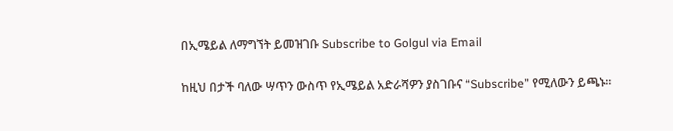በኢሜይል ለማግኘት ይመዝገቡ Subscribe to Golgul via Email

ከዚህ በታች ባለው ሣጥን ውስጥ የኢሜይል አድራሻዎን ያስገቡና “Subscribe” የሚለውን ይጫኑ፡፡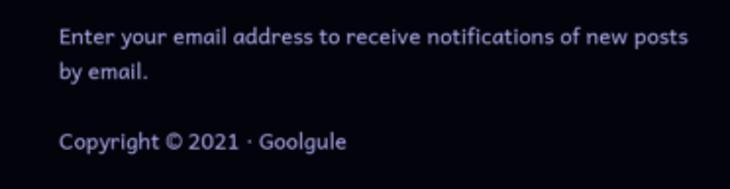Enter your email address to receive notifications of new posts by email.

Copyright © 2021 · Goolgule